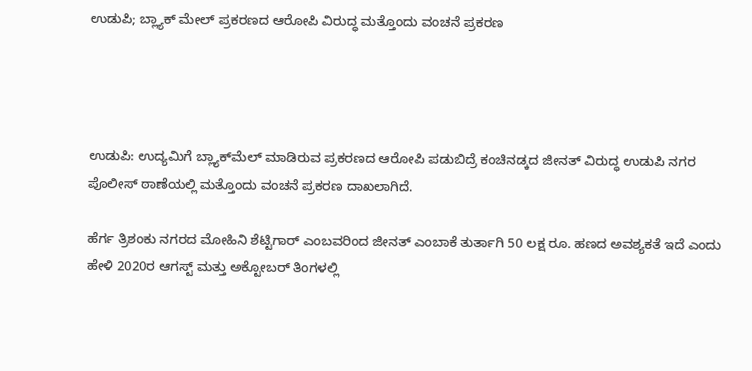ಉಡುಪಿ; ಬ್ಲ್ಯಾಕ್ ಮೇಲ್ ಪ್ರಕರಣದ ಆರೋಪಿ ವಿರುದ್ಧ ಮತ್ತೊಂದು ವಂಚನೆ ಪ್ರಕರಣ




ಉಡುಪಿ: ಉದ್ಯಮಿಗೆ ಬ್ಲ್ಯಾಕ್‌ಮೆಲ್ ಮಾಡಿರುವ ಪ್ರಕರಣದ ಆರೋಪಿ ಪಡುಬಿದ್ರೆ ಕಂಚಿನಡ್ಕದ ಜೀನತ್ ವಿರುದ್ಧ ಉಡುಪಿ ನಗರ ಪೊಲೀಸ್ ಠಾಣೆಯಲ್ಲಿ ಮತ್ತೊಂದು ವಂಚನೆ ಪ್ರಕರಣ ದಾಖಲಾಗಿದೆ.

ಹೆರ್ಗ ತ್ರಿಶಂಕು ನಗರದ ಮೋಹಿನಿ ಶೆಟ್ಟಿಗಾರ್ ಎಂಬವರಿಂದ ಜೀನತ್ ಎಂಬಾಕೆ ತುರ್ತಾಗಿ 50 ಲಕ್ಷ ರೂ. ಹಣದ ಅವಶ್ಯಕತೆ ಇದೆ ಎಂದು ಹೇಳಿ 2020ರ ಆಗಸ್ಟ್ ಮತ್ತು ಅಕ್ಟೋಬ‌ರ್ ತಿಂಗಳಲ್ಲಿ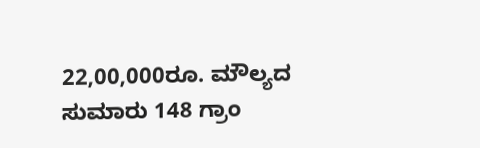22,00,000ರೂ. ಮೌಲ್ಯದ ಸುಮಾರು 148 ಗ್ರಾಂ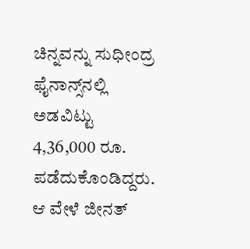ಚಿನ್ನವನ್ನು ಸುಧೀಂದ್ರ ಫೈನಾನ್ಸ್‌ನಲ್ಲಿ ಅಡವಿಟ್ಟು 4,36,000 ರೂ. ಪಡೆದುಕೊಂಡಿದ್ದರು. ಆ ವೇಳೆ ಜೀನತ್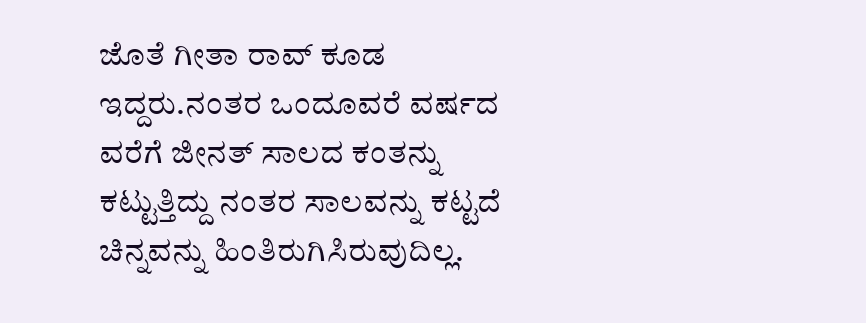ಜೊತೆ ಗೀತಾ ರಾವ್ ಕೂಡ ಇದ್ದರು.ನಂತರ ಒಂದೂವರೆ ವರ್ಷದ ವರೆಗೆ ಜೀನತ್ ಸಾಲದ ಕಂತನ್ನು ಕಟ್ಟುತ್ತಿದ್ದು ನಂತರ ಸಾಲವನ್ನು ಕಟ್ಟದೆ ಚಿನ್ನವನ್ನು ಹಿಂತಿರುಗಿಸಿರುವುದಿಲ್ಲ.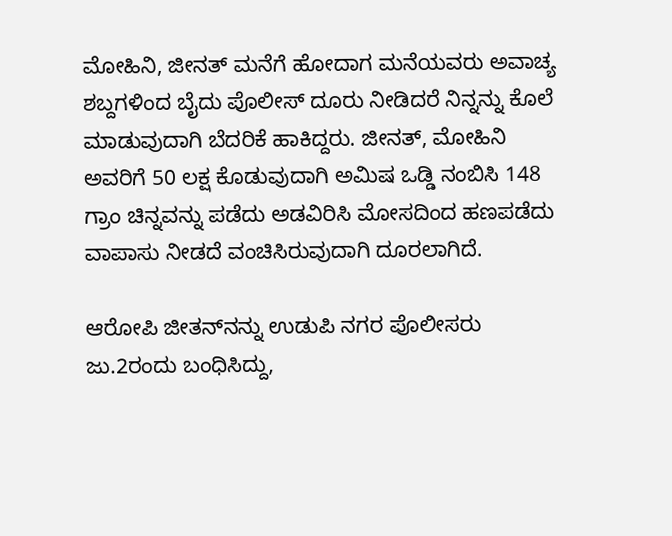ಮೋಹಿನಿ, ಜೀನತ್ ಮನೆಗೆ ಹೋದಾಗ ಮನೆಯವರು ಅವಾಚ್ಯ ಶಬ್ದಗಳಿಂದ ಬೈದು ಪೊಲೀಸ್‌ ದೂರು ನೀಡಿದರೆ ನಿನ್ನನ್ನು ಕೊಲೆ ಮಾಡುವುದಾಗಿ ಬೆದರಿಕೆ ಹಾಕಿದ್ದರು. ಜೀನತ್, ಮೋಹಿನಿ ಅವರಿಗೆ 50 ಲಕ್ಷ ಕೊಡುವುದಾಗಿ ಅಮಿಷ ಒಡ್ಡಿ ನಂಬಿಸಿ 148 ಗ್ರಾಂ ಚಿನ್ನವನ್ನು ಪಡೆದು ಅಡವಿರಿಸಿ ಮೋಸದಿಂದ ಹಣಪಡೆದು ವಾಪಾಸು ನೀಡದೆ ವಂಚಿಸಿರುವುದಾಗಿ ದೂರಲಾಗಿದೆ.

ಆರೋಪಿ ಜೀತನ್‌ನನ್ನು ಉಡುಪಿ ನಗರ ಪೊಲೀಸರು ಜು.2ರಂದು ಬಂಧಿಸಿದ್ದು,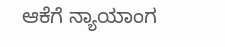ಆಕೆಗೆ ನ್ಯಾಯಾಂಗ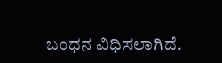ಬಂಧನ ವಿಧಿಸಲಾಗಿದೆ.